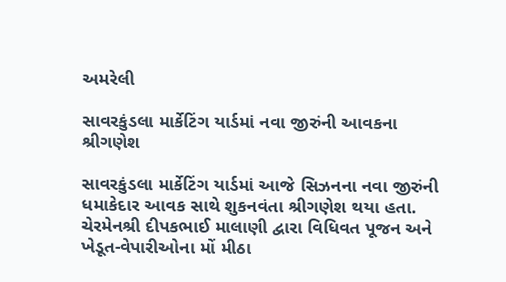અમરેલી

સાવરકુંડલા માર્કેટિંગ યાર્ડમાં નવા જીરુંની આવકના  શ્રીગણેશ

સાવરકુંડલા માર્કેટિંગ યાર્ડમાં આજે સિઝનના નવા જીરુંની ધમાકેદાર આવક સાથે શુકનવંતા શ્રીગણેશ થયા હતા. ચેરમેનશ્રી દીપકભાઈ માલાણી દ્વારા વિધિવત પૂજન અને ખેડૂત-વેપારીઓના મોં મીઠા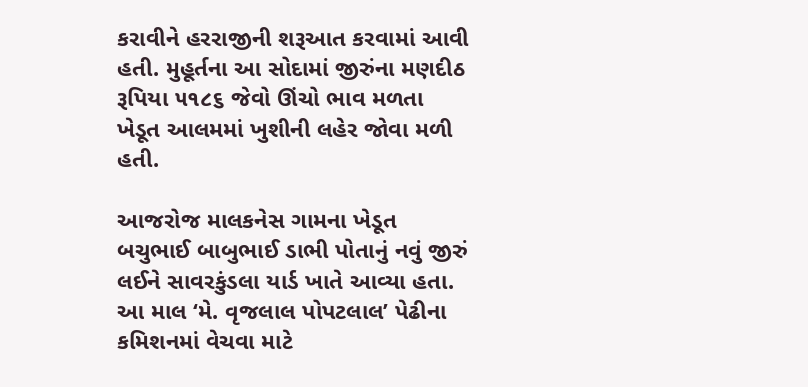કરાવીને હરરાજીની શરૂઆત કરવામાં આવી હતી. મુહૂર્તના આ સોદામાં જીરુંના મણદીઠ રૂપિયા ૫૧૮૬ જેવો ઊંચો ભાવ મળતા ખેડૂત આલમમાં ખુશીની લહેર જોવા મળી હતી.

આજરોજ માલકનેસ ગામના ખેડૂત બચુભાઈ બાબુભાઈ ડાભી પોતાનું નવું જીરું લઈને સાવરકુંડલા યાર્ડ ખાતે આવ્યા હતા. આ માલ ‘મે. વૃજલાલ પોપટલાલ’ પેઢીના કમિશનમાં વેચવા માટે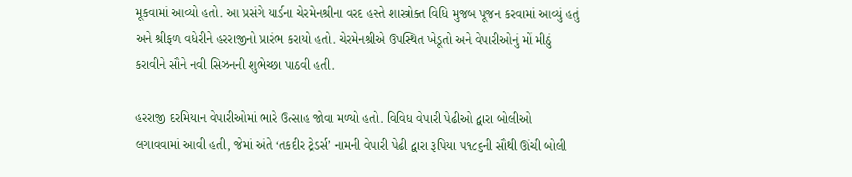મૂકવામાં આવ્યો હતો. આ પ્રસંગે યાર્ડના ચેરમેનશ્રીના વરદ હસ્તે શાસ્ત્રોક્ત વિધિ મુજબ પૂજન કરવામાં આવ્યું હતું અને શ્રીફળ વધેરીને હરરાજીનો પ્રારંભ કરાયો હતો. ચેરમેનશ્રીએ ઉપસ્થિત ખેડૂતો અને વેપારીઓનું મોં મીઠું કરાવીને સૌને નવી સિઝનની શુભેચ્છા પાઠવી હતી.

હરરાજી દરમિયાન વેપારીઓમાં ભારે ઉત્સાહ જોવા મળ્યો હતો. વિવિધ વેપારી પેઢીઓ દ્વારા બોલીઓ લગાવવામાં આવી હતી, જેમાં અંતે ‘તકદીર ટ્રેડર્સ’ નામની વેપારી પેઢી દ્વારા રૂપિયા ૫૧૮૬ની સૌથી ઊંચી બોલી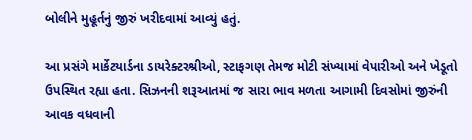બોલીને મુહૂર્તનું જીરું ખરીદવામાં આવ્યું હતું.

આ પ્રસંગે માર્કેટયાર્ડના ડાયરેક્ટરશ્રીઓ, સ્ટાફગણ તેમજ મોટી સંખ્યામાં વેપારીઓ અને ખેડૂતો ઉપસ્થિત રહ્યા હતા. સિઝનની શરૂઆતમાં જ સારા ભાવ મળતા આગામી દિવસોમાં જીરુંની આવક વધવાની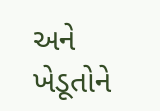અને ખેડૂતોને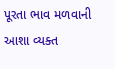પૂરતા ભાવ મળવાની આશા વ્યક્ત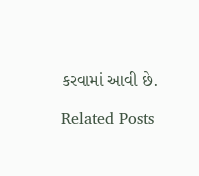કરવામાં આવી છે.

Related Posts